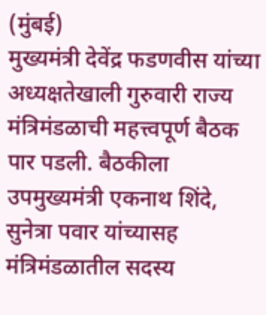(मुंबई)
मुख्यमंत्री देवेंद्र फडणवीस यांच्या अध्यक्षतेखाली गुरुवारी राज्य मंत्रिमंडळाची महत्त्वपूर्ण बैठक पार पडली. बैठकीला उपमुख्यमंत्री एकनाथ शिंदे, सुनेत्रा पवार यांच्यासह मंत्रिमंडळातील सदस्य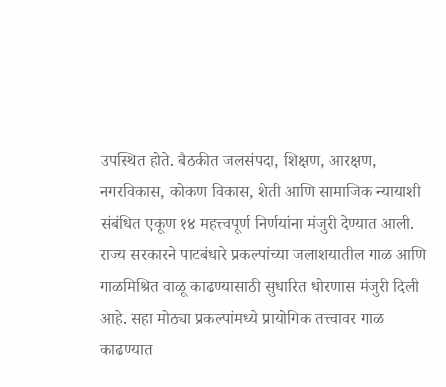उपस्थित होते. बैठकीत जलसंपदा, शिक्षण, आरक्षण, नगरविकास, कोकण विकास, शेती आणि सामाजिक न्यायाशी संबंधित एकूण १४ महत्त्वपूर्ण निर्णयांना मंजुरी देण्यात आली.
राज्य सरकारने पाटबंधारे प्रकल्पांच्या जलाशयातील गाळ आणि गाळमिश्रित वाळू काढण्यासाठी सुधारित धोरणास मंजुरी दिली आहे. सहा मोठ्या प्रकल्पांमध्ये प्रायोगिक तत्त्वावर गाळ काढण्यात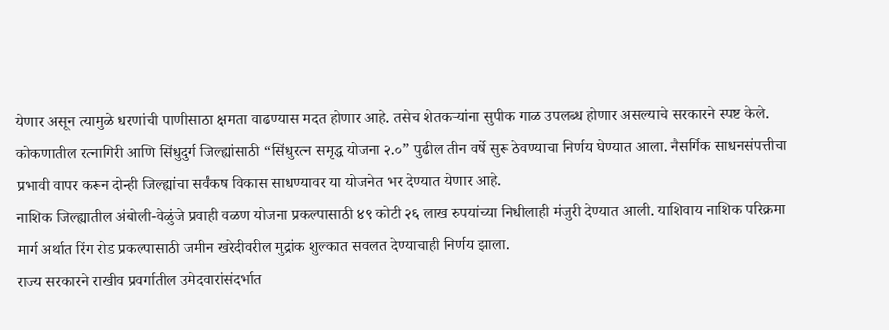येणार असून त्यामुळे धरणांची पाणीसाठा क्षमता वाढण्यास मदत होणार आहे. तसेच शेतकऱ्यांना सुपीक गाळ उपलब्ध होणार असल्याचे सरकारने स्पष्ट केले.
कोकणातील रत्नागिरी आणि सिंधुदुर्ग जिल्ह्यांसाठी “सिंधुरत्न समृद्ध योजना २.०” पुढील तीन वर्षे सुरू ठेवण्याचा निर्णय घेण्यात आला. नैसर्गिक साधनसंपत्तीचा प्रभावी वापर करून दोन्ही जिल्ह्यांचा सर्वंकष विकास साधण्यावर या योजनेत भर देण्यात येणार आहे.
नाशिक जिल्ह्यातील अंबोली-वेळुंजे प्रवाही वळण योजना प्रकल्पासाठी ४९ कोटी २६ लाख रुपयांच्या निधीलाही मंजुरी देण्यात आली. याशिवाय नाशिक परिक्रमा मार्ग अर्थात रिंग रोड प्रकल्पासाठी जमीन खरेदीवरील मुद्रांक शुल्कात सवलत देण्याचाही निर्णय झाला.
राज्य सरकारने राखीव प्रवर्गातील उमेदवारांसंदर्भात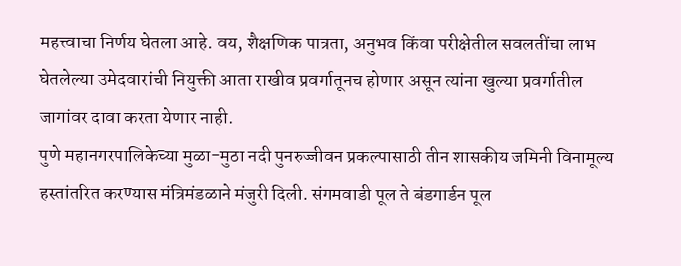महत्त्वाचा निर्णय घेतला आहे. वय, शैक्षणिक पात्रता, अनुभव किंवा परीक्षेतील सवलतींचा लाभ घेतलेल्या उमेदवारांची नियुक्ती आता राखीव प्रवर्गातूनच होणार असून त्यांना खुल्या प्रवर्गातील जागांवर दावा करता येणार नाही.
पुणे महानगरपालिकेच्या मुळा-मुठा नदी पुनरुज्जीवन प्रकल्पासाठी तीन शासकीय जमिनी विनामूल्य हस्तांतरित करण्यास मंत्रिमंडळाने मंजुरी दिली. संगमवाडी पूल ते बंडगार्डन पूल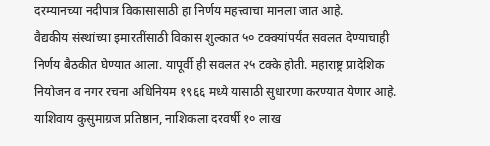दरम्यानच्या नदीपात्र विकासासाठी हा निर्णय महत्त्वाचा मानला जात आहे.
वैद्यकीय संस्थांच्या इमारतींसाठी विकास शुल्कात ५० टक्क्यांपर्यंत सवलत देण्याचाही निर्णय बैठकीत घेण्यात आला. यापूर्वी ही सवलत २५ टक्के होती. महाराष्ट्र प्रादेशिक नियोजन व नगर रचना अधिनियम १९६६ मध्ये यासाठी सुधारणा करण्यात येणार आहे.
याशिवाय कुसुमाग्रज प्रतिष्ठान, नाशिकला दरवर्षी १० लाख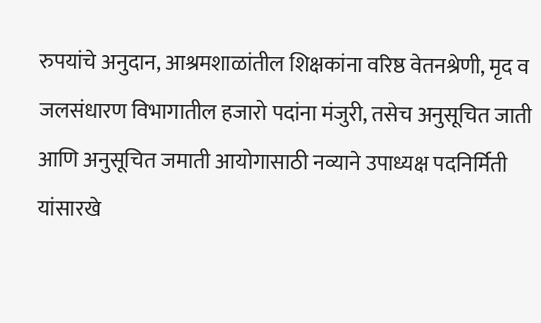रुपयांचे अनुदान, आश्रमशाळांतील शिक्षकांना वरिष्ठ वेतनश्रेणी, मृद व जलसंधारण विभागातील हजारो पदांना मंजुरी, तसेच अनुसूचित जाती आणि अनुसूचित जमाती आयोगासाठी नव्याने उपाध्यक्ष पदनिर्मिती यांसारखे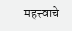महत्त्वाचे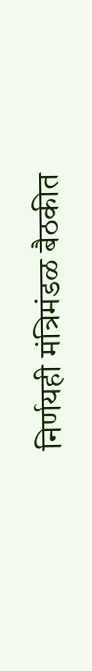निर्णयही मंत्रिमंडळ बैठकीत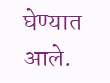घेण्यात आले.